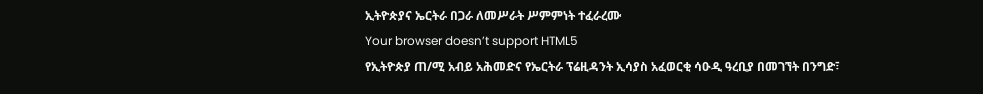ኢትዮጵያና ኤርትራ በጋራ ለመሥራት ሥምምነት ተፈራረሙ
Your browser doesn’t support HTML5
የኢትዮጵያ ጠ/ሚ አብይ አሕመድና የኤርትራ ፕሬዚዳንት ኢሳያስ አፈወርቂ ሳዑዲ ዓረቢያ በመገኘት በንግድ፣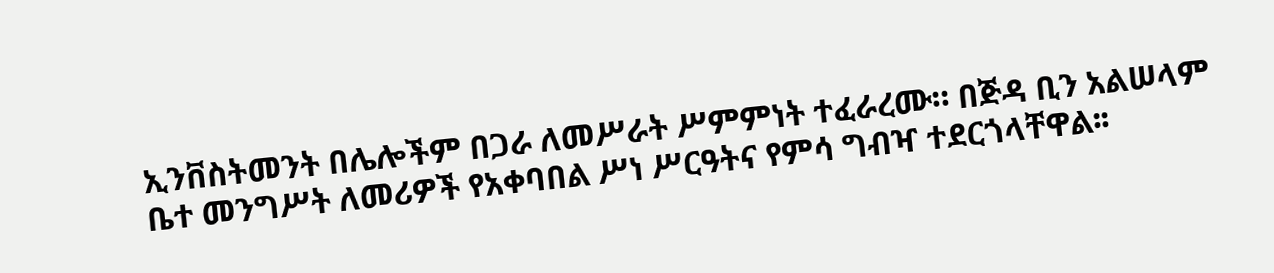ኢንቨስትመንት በሌሎችም በጋራ ለመሥራት ሥምምነት ተፈራረሙ። በጅዳ ቢን አልሠላም ቤተ መንግሥት ለመሪዎች የአቀባበል ሥነ ሥርዓትና የምሳ ግብዣ ተደርጎላቸዋል፡፡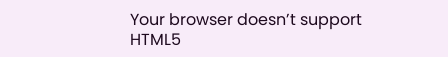Your browser doesn’t support HTML5